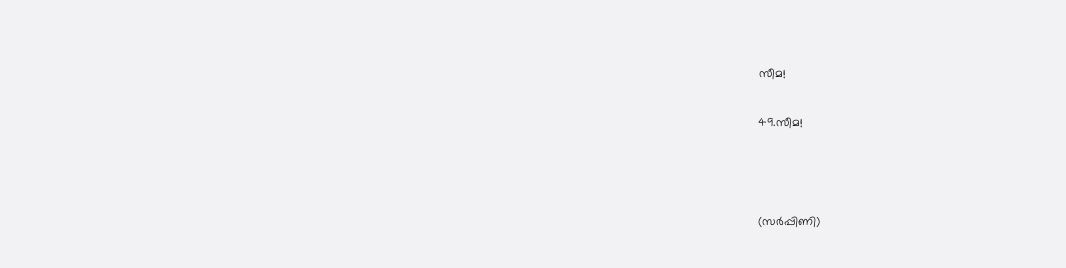സീമ!

49.സീമ!



(സർപ്പിണി)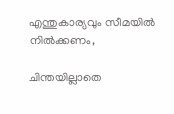എന്തുകാര്യവും സീമയിൽ നിൽക്കണം,

ചിന്തയില്ലാതെ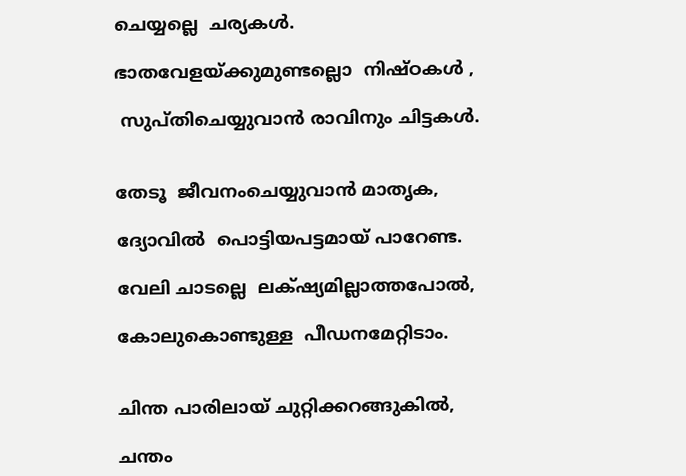ചെയ്യല്ലെ  ചര്യകൾ.

ഭാതവേളയ്ക്കുമുണ്ടല്ലൊ  നിഷ്ഠകൾ ,

 സുപ്തിചെയ്യുവാൻ രാവിനും ചിട്ടകൾ.


തേടൂ  ജീവനംചെയ്യുവാൻ മാതൃക,

ദ്യോവിൽ  പൊട്ടിയപട്ടമായ് പാറേണ്ട.

വേലി ചാടല്ലെ  ലക്‌ഷ്യമില്ലാത്തപോൽ,

കോലുകൊണ്ടുള്ള  പീഡനമേറ്റിടാം.


ചിന്ത പാരിലായ് ചുറ്റിക്കറങ്ങുകിൽ,

ചന്തം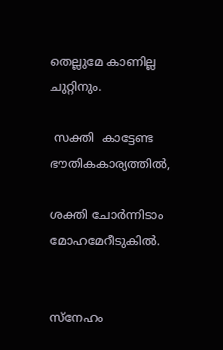തെല്ലുമേ കാണില്ല ചുറ്റിനും.

 സക്തി  കാട്ടേണ്ട ഭൗതികകാര്യത്തിൽ,

ശക്തി ചോർന്നിടാം   മോഹമേറീടുകിൽ.


സ്നേഹം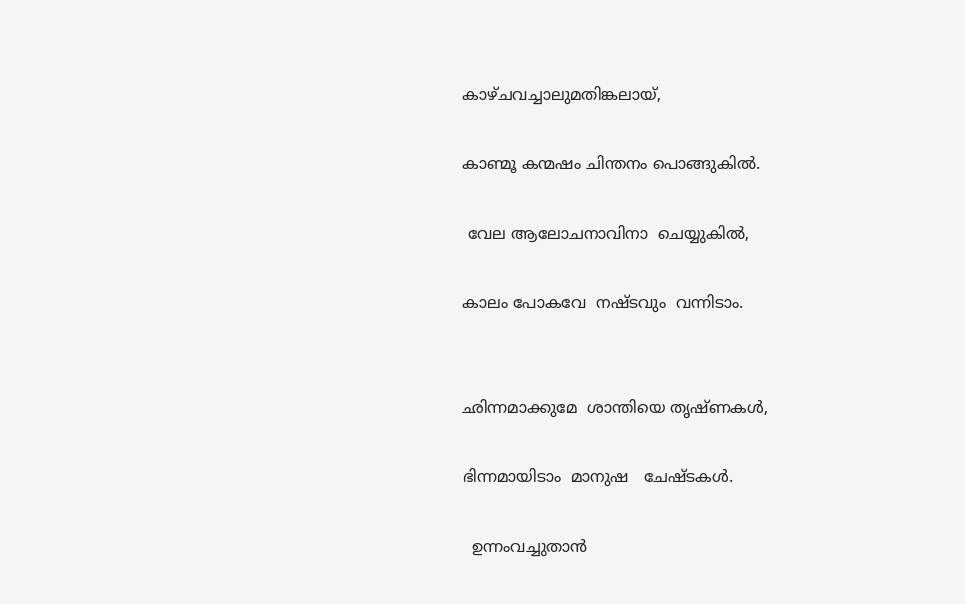കാഴ്ചവച്ചാലുമതിങ്കലായ്,

കാണ്മൂ കന്മഷം ചിന്തനം പൊങ്ങുകിൽ.

 വേല ആലോചനാവിനാ  ചെയ്യുകിൽ,

കാലം പോകവേ  നഷ്ടവും  വന്നിടാം.


ഛിന്നമാക്കുമേ  ശാന്തിയെ തൃഷ്ണകൾ,

ഭിന്നമായിടാം  മാനുഷ   ചേഷ്ടകൾ.

  ഉന്നംവച്ചുതാൻ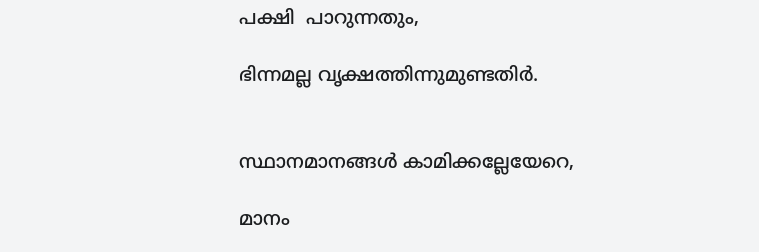പക്ഷി  പാറുന്നതും,

ഭിന്നമല്ല വൃക്ഷത്തിന്നുമുണ്ടതിർ.


സ്ഥാനമാനങ്ങൾ കാമിക്കല്ലേയേറെ,

മാനം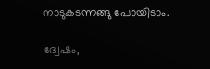നാടുകടന്നങ്ങു പോയിടാം.

ദ്വേഷം,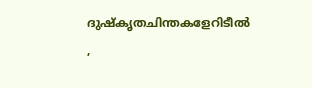ദുഷ്‌കൃതചിന്തകളേറിടീൽ ,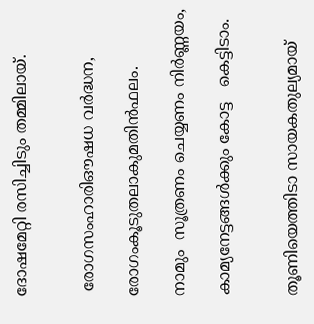ദോഷമേറ്റി രസിച്ചിടും തമ്മിലായ്.


 രോഗസംഹാരിഔഷധ വർദ്ധന,

രോഗംകൂടുതലാകുമതിൻഫലം.

നാമും  സൂത്രണം ചെയ്യണം നിർണ്ണയം,

കാമ്യനേട്ടങ്ങൾക്കും കോട്ട   കെട്ടിടാം.


തൂണിയെത്തിടാ സായകതുല്യമായ്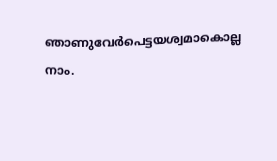ഞാണുവേർപെട്ടയശ്വമാകൊല്ല നാം.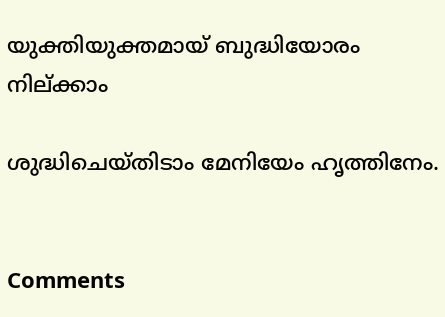യുക്തിയുക്തമായ് ബുദ്ധിയോരം നില്ക്കാം

ശുദ്ധിചെയ്തിടാം മേനിയേം ഹൃത്തിനേം.


Comments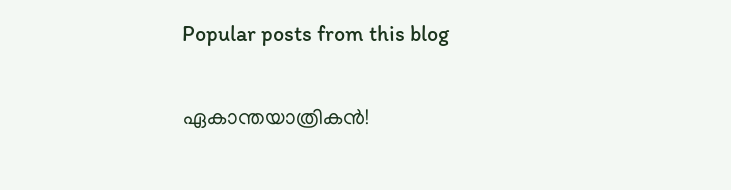Popular posts from this blog

ഏകാന്തയാത്രികൻ!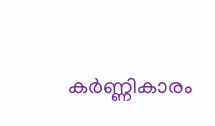കർണ്ണികാരം